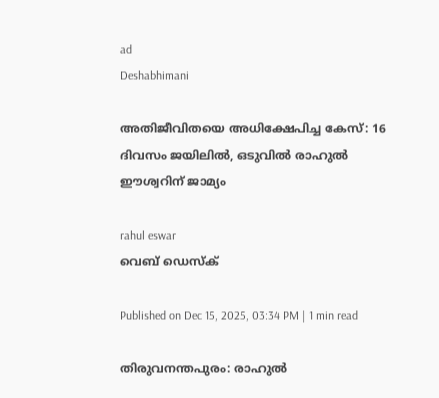ad
Deshabhimani

അതിജീവിതയെ അധിക്ഷേപിച്ച കേസ്: 16 ദിവസം ജയിലിൽ, ഒടുവിൽ രാഹുൽ ഈശ്വറിന് ജാമ്യം

rahul eswar
വെബ് ഡെസ്ക്

Published on Dec 15, 2025, 03:34 PM | 1 min read

തിരുവനന്തപുരം: രാഹുൽ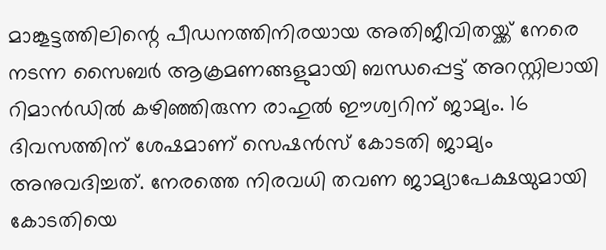മാങ്കൂട്ടത്തിലിന്റെ പീഡനത്തിനിരയായ അതിജീവിതയ്ക്ക് നേരെ നടന്ന സൈബർ ആക്രമണങ്ങളുമായി ബന്ധപ്പെട്ട് അറസ്റ്റിലായി റിമാൻഡിൽ കഴിഞ്ഞിരുന്ന രാഹുൽ ഈശ്വറിന് ജാമ്യം. 16 ദിവസത്തിന് ശേഷമാണ് സെഷൻസ് കോടതി ജാമ്യം അനുവദിച്ചത്. നേരത്തെ നിരവധി തവണ ജാമ്യാപേക്ഷയുമായി കോടതിയെ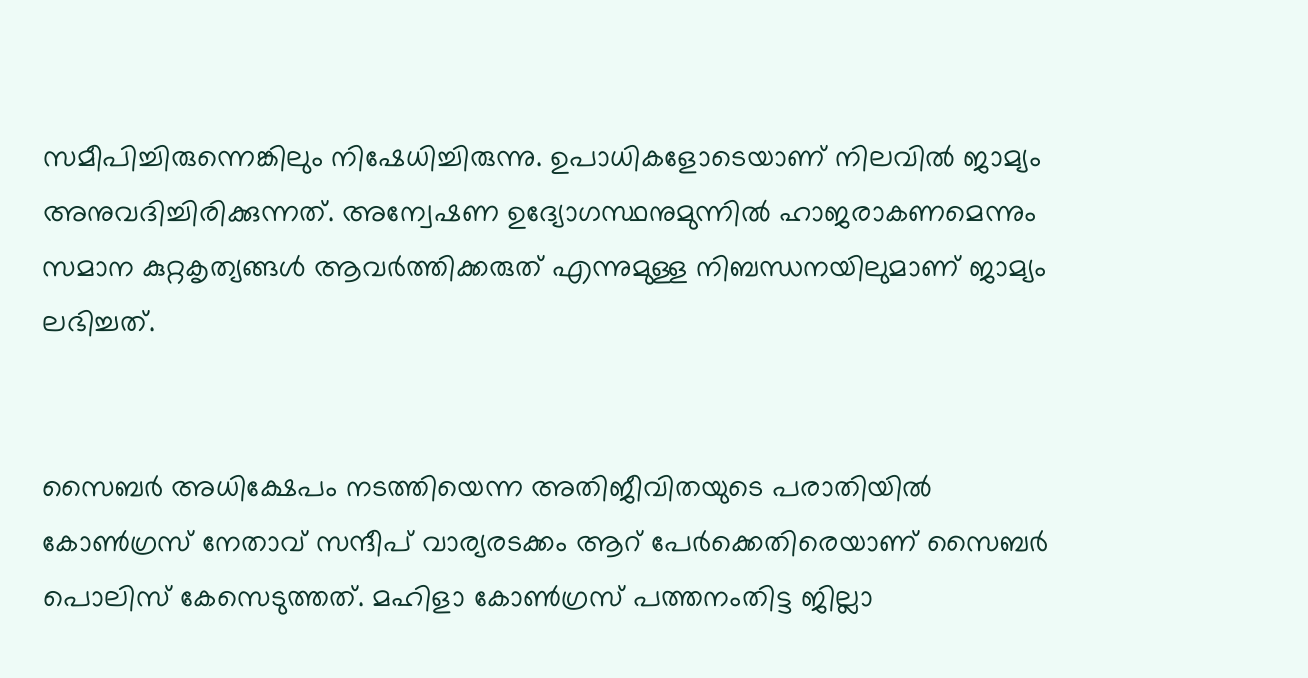സമീപിച്ചിരുന്നെങ്കിലും നിഷേധിച്ചിരുന്നു. ഉപാധികളോടെയാണ് നിലവിൽ ജാമ്യം അനുവദിച്ചിരിക്കുന്നത്. അന്വേഷണ ഉദ്യോഗസ്ഥനുമുന്നിൽ ഹാജരാകണമെന്നും സമാന കുറ്റകൃത്യങ്ങൾ ആവർത്തിക്കരുത് എന്നുമുള്ള നിബന്ധനയിലുമാണ് ജാമ്യം ലഭിച്ചത്.


സൈബർ അധിക്ഷേപം നടത്തിയെന്ന അതിജീവിതയുടെ പരാതിയിൽ കോൺഗ്രസ് നേതാവ് സന്ദീപ് വാര്യരടക്കം ആറ് പേർക്കെതിരെയാണ് സൈബർ പൊലിസ് കേസെടുത്തത്. മഹിളാ കോൺഗ്രസ് പത്തനംതിട്ട ജില്ലാ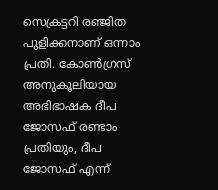സെക്രട്ടറി രഞ്ജിത പുളിക്കനാണ് ഒന്നാം പ്രതി. കോൺഗ്രസ് അനുകൂലിയായ അഭിഭാഷക ദീപ ജോസഫ് രണ്ടാം പ്രതിയും, ദീപ ജോസഫ് എന്ന്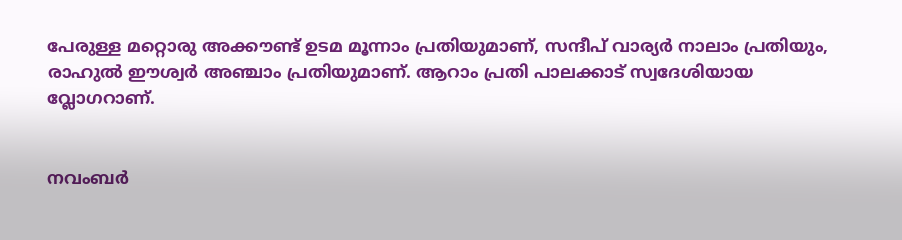പേരുള്ള മറ്റൊരു അക്കൗണ്ട് ഉടമ മൂന്നാം പ്രതിയുമാണ്, സന്ദീപ് വാര്യർ നാലാം പ്രതിയും, രാഹുൽ ഈശ്വർ അഞ്ചാം പ്രതിയുമാണ്. ആറാം പ്രതി പാലക്കാട് സ്വദേശിയായ വ്ലോഗറാണ്.


നവംബർ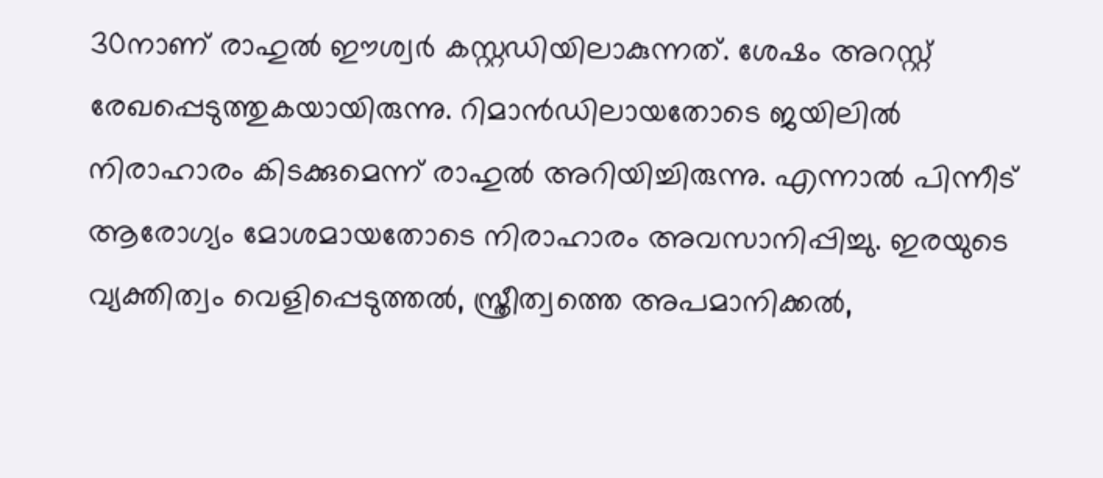30നാണ് രാഹുൽ ഈശ്വർ കസ്റ്റഡിയിലാകുന്നത്. ശേഷം അറസ്റ്റ് രേഖപ്പെടുത്തുകയായിരുന്നു. റിമാൻഡിലായതോടെ ജയിലിൽ നിരാഹാരം കിടക്കുമെന്ന് രാഹുൽ അറിയിച്ചിരുന്നു. എന്നാൽ പിന്നീട് ആരോഗ്യം മോശമായതോടെ നിരാഹാരം അവസാനിപ്പിച്ചു. ഇരയുടെ വ്യക്തിത്വം വെളിപ്പെടുത്തൽ, സ്ത്രീത്വത്തെ അപമാനിക്കൽ,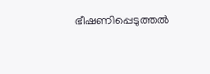ഭീഷണിപ്പെടുത്തൽ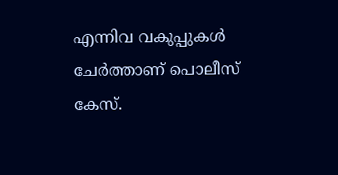എന്നിവ വകുപ്പുകൾ ചേര്‍ത്താണ് പൊലീസ് കേസ്.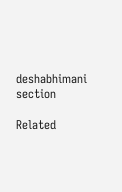deshabhimani section

Related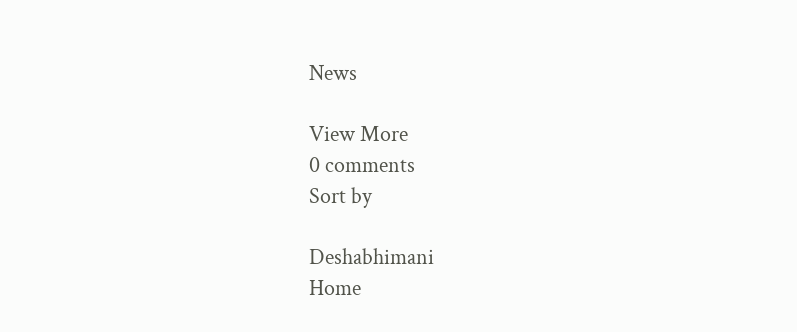News

View More
0 comments
Sort by

Deshabhimani
Home